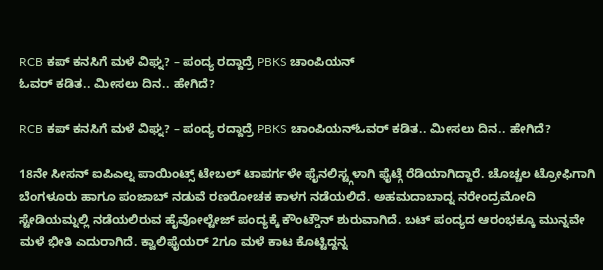RCB ಕಪ್ ಕನಸಿಗೆ ಮಳೆ ವಿಘ್ನ? – ಪಂದ್ಯ ರದ್ದಾದ್ರೆ PBKS ಚಾಂಪಿಯನ್
ಓವರ್ ಕಡಿತ.. ಮೀಸಲು ದಿನ.. ಹೇಗಿದೆ?

RCB ಕಪ್ ಕನಸಿಗೆ ಮಳೆ ವಿಘ್ನ? – ಪಂದ್ಯ ರದ್ದಾದ್ರೆ PBKS ಚಾಂಪಿಯನ್ಓವರ್ ಕಡಿತ.. ಮೀಸಲು ದಿನ.. ಹೇಗಿದೆ?

18ನೇ ಸೀಸನ್ ಐಪಿಎಲ್ನ ಪಾಯಿಂಟ್ಸ್ ಟೇಬಲ್ ಟಾಪರ್ಗಳೇ ಫೈನಲಿಸ್ಟ್ಗಳಾಗಿ ಫೈಟ್ಗೆ ರೆಡಿಯಾಗಿದ್ದಾರೆ. ಚೊಚ್ಚಲ ಟ್ರೋಫಿಗಾಗಿ ಬೆಂಗಳೂರು ಹಾಗೂ ಪಂಜಾಬ್ ನಡುವೆ ರಣರೋಚಕ ಕಾಳಗ ನಡೆಯಲಿದೆ. ಅಹಮದಾಬಾದ್ನ ನರೇಂದ್ರಮೋದಿ ಸ್ಟೇಡಿಯಮ್ನಲ್ಲಿ ನಡೆಯಲಿರುವ ಹೈವೋಲ್ಟೇಜ್ ಪಂದ್ಯಕ್ಕೆ ಕೌಂಟ್ಡೌನ್ ಶುರುವಾಗಿದೆ. ಬಟ್ ಪಂದ್ಯದ ಆರಂಭಕ್ಕೂ ಮುನ್ನವೇ ಮಳೆ ಭೀತಿ ಎದುರಾಗಿದೆ. ಕ್ವಾಲಿಫೈಯರ್ 2ಗೂ ಮಳೆ ಕಾಟ ಕೊಟ್ಟಿದ್ದನ್ನ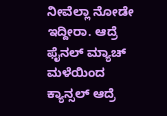ನೀವೆಲ್ಲಾ ನೋಡೇ ಇದ್ದೀರಾ. ಆದ್ರೆ ಫೈನಲ್ ಮ್ಯಾಚ್ ಮಳೆಯಿಂದ ಕ್ಯಾನ್ಸಲ್ ಆದ್ರೆ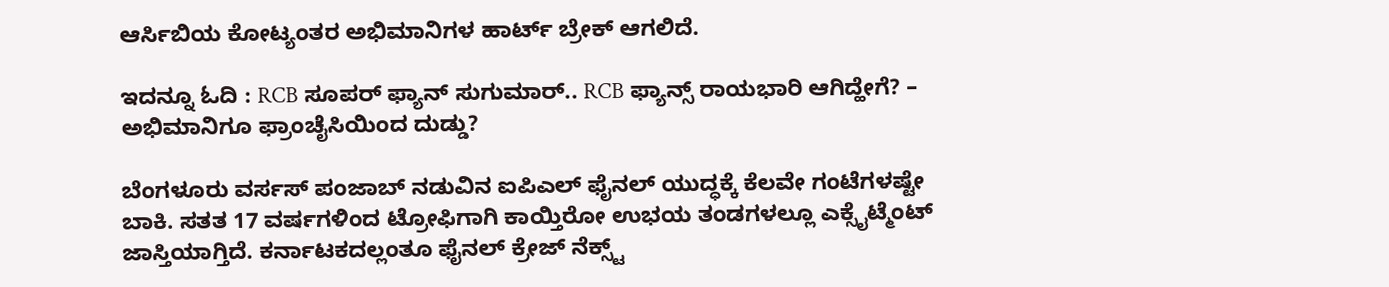ಆರ್ಸಿಬಿಯ ಕೋಟ್ಯಂತರ ಅಭಿಮಾನಿಗಳ ಹಾರ್ಟ್ ಬ್ರೇಕ್ ಆಗಲಿದೆ.

ಇದನ್ನೂ ಓದಿ : RCB ಸೂಪರ್‌ ಫ್ಯಾನ್‌ ಸುಗುಮಾರ್‌.. RCB ಫ್ಯಾನ್ಸ್ ರಾಯಭಾರಿ ಆಗಿದ್ಹೇಗೆ? – ಅಭಿಮಾನಿಗೂ ಫ್ರಾಂಚೈಸಿಯಿಂದ ದುಡ್ಡು?

ಬೆಂಗಳೂರು ವರ್ಸಸ್ ಪಂಜಾಬ್ ನಡುವಿನ ಐಪಿಎಲ್ ಫೈನಲ್ ಯುದ್ಧಕ್ಕೆ ಕೆಲವೇ ಗಂಟೆಗಳಷ್ಟೇ ಬಾಕಿ. ಸತತ 17 ವರ್ಷಗಳಿಂದ ಟ್ರೋಫಿಗಾಗಿ ಕಾಯ್ತಿರೋ ಉಭಯ ತಂಡಗಳಲ್ಲೂ ಎಕ್ಸೈಟ್ಮೆಂಟ್ ಜಾಸ್ತಿಯಾಗ್ತಿದೆ. ಕರ್ನಾಟಕದಲ್ಲಂತೂ ಫೈನಲ್ ಕ್ರೇಜ್ ನೆಕ್ಸ್ಟ್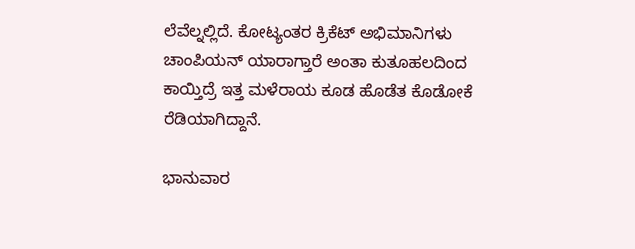ಲೆವೆಲ್ನಲ್ಲಿದೆ. ಕೋಟ್ಯಂತರ ಕ್ರಿಕೆಟ್ ಅಭಿಮಾನಿಗಳು ಚಾಂಪಿಯನ್ ಯಾರಾಗ್ತಾರೆ ಅಂತಾ ಕುತೂಹಲದಿಂದ ಕಾಯ್ತಿದ್ರೆ ಇತ್ತ ಮಳೆರಾಯ ಕೂಡ ಹೊಡೆತ ಕೊಡೋಕೆ ರೆಡಿಯಾಗಿದ್ದಾನೆ.

ಭಾನುವಾರ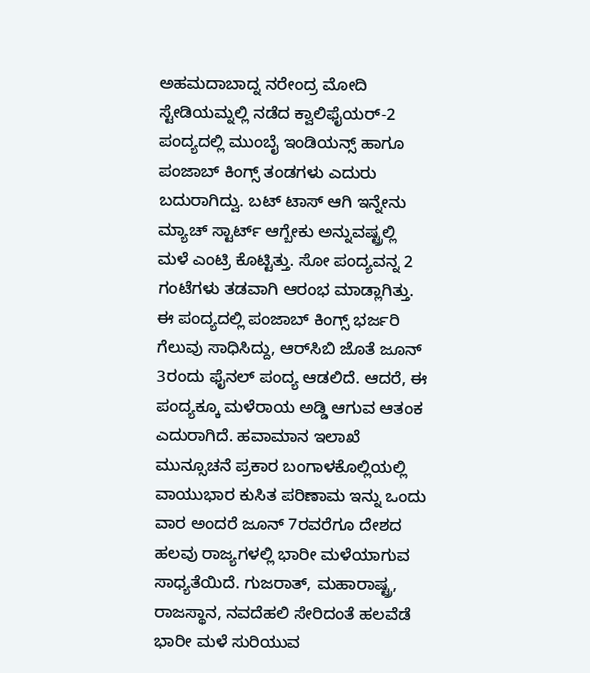ಅಹಮದಾಬಾದ್ನ ನರೇಂದ್ರ ಮೋದಿ ಸ್ಟೇಡಿಯಮ್ನಲ್ಲಿ ನಡೆದ ಕ್ವಾಲಿಫೈಯರ್-2 ಪಂದ್ಯದಲ್ಲಿ ಮುಂಬೈ ಇಂಡಿಯನ್ಸ್‌ ಹಾಗೂ ಪಂಜಾಬ್ ಕಿಂಗ್ಸ್ ತಂಡಗಳು ಎದುರು ಬದುರಾಗಿದ್ವು. ಬಟ್ ಟಾಸ್ ಆಗಿ ಇನ್ನೇನು ಮ್ಯಾಚ್ ಸ್ಟಾರ್ಟ್ ಆಗ್ಬೇಕು ಅನ್ನುವಷ್ಟ್ರಲ್ಲಿ ಮಳೆ ಎಂಟ್ರಿ ಕೊಟ್ಟಿತ್ತು. ಸೋ ಪಂದ್ಯವನ್ನ 2 ಗಂಟೆಗಳು ತಡವಾಗಿ ಆರಂಭ ಮಾಡ್ಲಾಗಿತ್ತು. ಈ ಪಂದ್ಯದಲ್ಲಿ ಪಂಜಾಬ್‌ ಕಿಂಗ್ಸ್‌ ಭರ್ಜರಿ ಗೆಲುವು ಸಾಧಿಸಿದ್ದು, ಆರ್‌ಸಿಬಿ ಜೊತೆ ಜೂನ್‌ 3ರಂದು ಫೈನಲ್‌ ಪಂದ್ಯ ಆಡಲಿದೆ. ಆದರೆ, ಈ ಪಂದ್ಯಕ್ಕೂ ಮಳೆರಾಯ ಅಡ್ಡಿ ಆಗುವ ಆತಂಕ ಎದುರಾಗಿದೆ. ಹವಾಮಾನ ಇಲಾಖೆ ಮುನ್ಸೂಚನೆ ಪ್ರಕಾರ ಬಂಗಾಳಕೊಲ್ಲಿಯಲ್ಲಿ ವಾಯುಭಾರ ಕುಸಿತ ಪರಿಣಾಮ ಇನ್ನು ಒಂದು ವಾರ ಅಂದರೆ ಜೂನ್‌ 7ರವರೆಗೂ ದೇಶದ ಹಲವು ರಾಜ್ಯಗಳಲ್ಲಿ ಭಾರೀ ಮಳೆಯಾಗುವ ಸಾಧ್ಯತೆಯಿದೆ. ಗುಜರಾತ್‌, ಮಹಾರಾಷ್ಟ್ರ, ರಾಜಸ್ಥಾನ, ನವದೆಹಲಿ ಸೇರಿದಂತೆ ಹಲವೆಡೆ ಭಾರೀ ಮಳೆ ಸುರಿಯುವ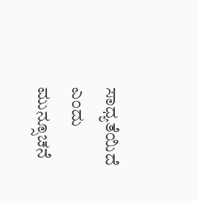ಸಾಧ್ಯತೆಯಿದೆ ಎಂದು ಮುನ್ಸೂಚನೆ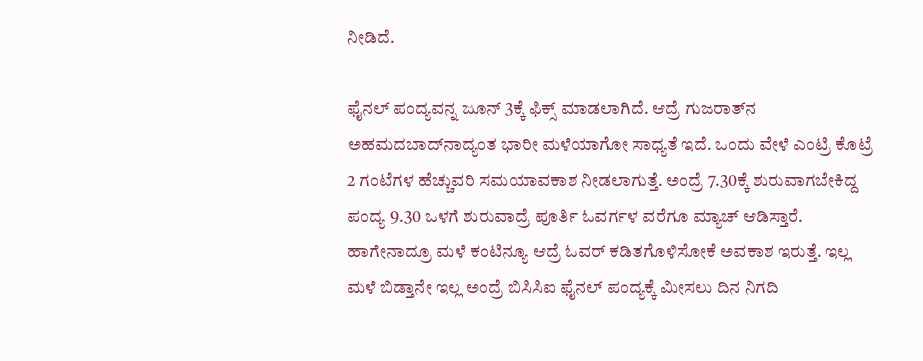ನೀಡಿದೆ.

ಫೈನಲ್ ಪಂದ್ಯವನ್ನ ಜೂನ್ 3ಕ್ಕೆ ಫಿಕ್ಸ್ ಮಾಡಲಾಗಿದೆ. ಆದ್ರೆ ಗುಜರಾತ್‌ನ ಅಹಮದಬಾದ್‌ನಾದ್ಯಂತ ಭಾರೀ ಮಳೆಯಾಗೋ ಸಾಧ್ಯತೆ ಇದೆ. ಒಂದು ವೇಳೆ ಎಂಟ್ರಿ ಕೊಟ್ರೆ 2 ಗಂಟೆಗಳ ಹೆಚ್ಚುವರಿ ಸಮಯಾವಕಾಶ ನೀಡಲಾಗುತ್ತೆ. ಅಂದ್ರೆ 7.30ಕ್ಕೆ ಶುರುವಾಗಬೇಕಿದ್ದ ಪಂದ್ಯ 9.30 ಒಳಗೆ ಶುರುವಾದ್ರೆ ಪೂರ್ತಿ ಓವರ್ಗಳ ವರೆಗೂ ಮ್ಯಾಚ್ ಆಡಿಸ್ತಾರೆ. ಹಾಗೇನಾದ್ರೂ ಮಳೆ ಕಂಟಿನ್ಯೂ ಆದ್ರೆ ಓವರ್ ಕಡಿತಗೊಳಿಸೋಕೆ ಅವಕಾಶ ಇರುತ್ತೆ. ಇಲ್ಲ ಮಳೆ ಬಿಡ್ತಾನೇ ಇಲ್ಲ ಅಂದ್ರೆ ಬಿಸಿಸಿಐ ಫೈನಲ್ ಪಂದ್ಯಕ್ಕೆ ಮೀಸಲು ದಿನ ನಿಗದಿ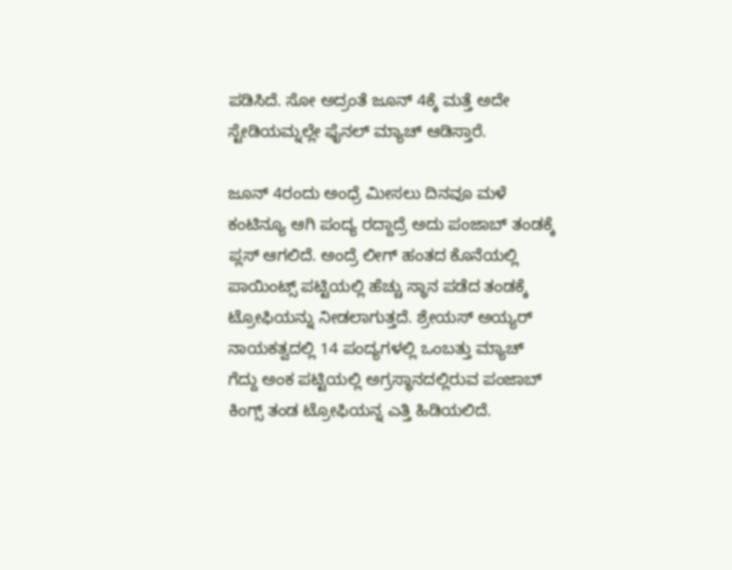ಪಡಿಸಿದೆ. ಸೋ ಅದ್ರಂತೆ ಜೂನ್ 4ಕ್ಕೆ ಮತ್ತೆ ಅದೇ ಸ್ಟೇಡಿಯಮ್ನಲ್ಲೇ ಫೈನಲ್ ಮ್ಯಾಚ್ ಆಡಿಸ್ತಾರೆ.

ಜೂನ್ 4ರಂದು ಅಂಧ್ರೆ ಮೀಸಲು ದಿನವೂ ಮಳೆ ಕಂಟಿನ್ಯೂ ಆಗಿ ಪಂದ್ಯ ರದ್ದಾದ್ರೆ ಅದು ಪಂಜಾಬ್ ತಂಡಕ್ಕೆ ಪ್ಲಸ್ ಆಗಲಿದೆ. ಅಂದ್ರೆ ಲೀಗ್ ಹಂತದ ಕೊನೆಯಲ್ಲಿ ಪಾಯಿಂಟ್ಸ್ ಪಟ್ಟಿಯಲ್ಲಿ ಹೆಚ್ಚು ಸ್ಥಾನ ಪಡೆದ ತಂಡಕ್ಕೆ ಟ್ರೋಫಿಯನ್ನು ನೀಡಲಾಗುತ್ತದೆ. ಶ್ರೇಯಸ್ ಅಯ್ಯರ್ ನಾಯಕತ್ವದಲ್ಲಿ 14 ಪಂದ್ಯಗಳಲ್ಲಿ ಒಂಬತ್ತು ಮ್ಯಾಚ್ ಗೆದ್ದು ಅಂಕ ಪಟ್ಟಿಯಲ್ಲಿ ಅಗ್ರಸ್ಥಾನದಲ್ಲಿರುವ ಪಂಜಾಬ್ ಕಿಂಗ್ಸ್ ತಂಡ ಟ್ರೋಫಿಯನ್ನ ಎತ್ತಿ ಹಿಡಿಯಲಿದೆ.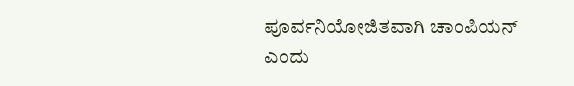ಪೂರ್ವನಿಯೋಜಿತವಾಗಿ ಚಾಂಪಿಯನ್ ಎಂದು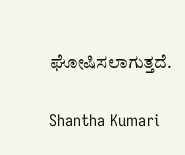ಘೋಷಿಸಲಾಗುತ್ತದೆ.

Shantha Kumari